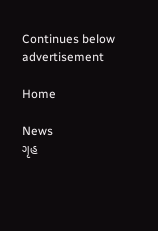Continues below advertisement

Home

News
ગૃહ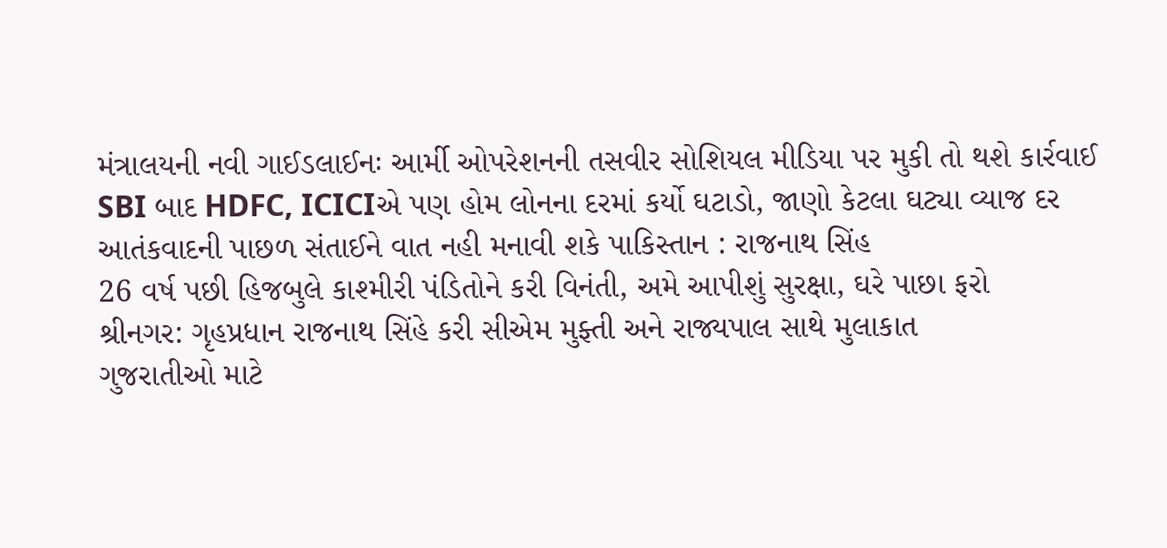મંત્રાલયની નવી ગાઈડલાઈનઃ આર્મી ઓપરેશનની તસવીર સોશિયલ મીડિયા પર મુકી તો થશે કાર્રવાઈ
SBI બાદ HDFC, ICICIએ પણ હોમ લોનના દરમાં કર્યો ઘટાડો, જાણો કેટલા ઘટ્યા વ્યાજ દર
આતંકવાદની પાછળ સંતાઈને વાત નહી મનાવી શકે પાકિસ્તાન : રાજનાથ સિંહ
26 વર્ષ પછી હિજબુલે કાશ્મીરી પંડિતોને કરી વિનંતી, અમે આપીશું સુરક્ષા, ઘરે પાછા ફરો
શ્રીનગર: ગૃહપ્રધાન રાજનાથ સિંહે કરી સીએમ મુફ્તી અને રાજ્યપાલ સાથે મુલાકાત
ગુજરાતીઓ માટે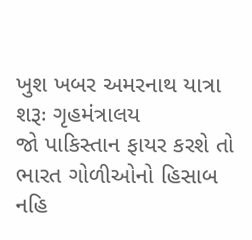ખુશ ખબર અમરનાથ યાત્રા શરૂઃ ગૃહમંત્રાલય
જો પાકિસ્તાન ફાયર કરશે તો ભારત ગોળીઓનો હિસાબ નહિ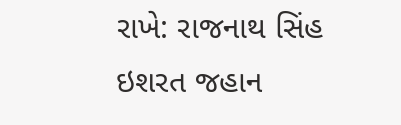રાખે: રાજનાથ સિંહ
ઇશરત જહાન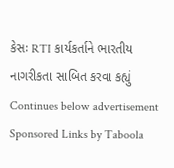કેસઃ RTI કાર્યકર્તાને ભારતીય નાગરીકતા સાબિત કરવા કહ્યું
Continues below advertisement
Sponsored Links by Taboola